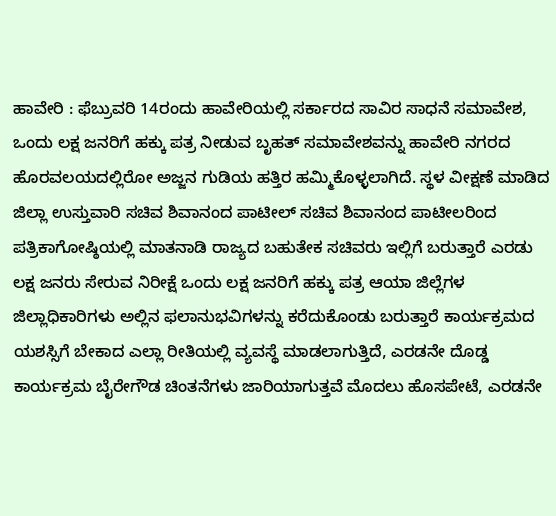ಹಾವೇರಿ : ಫೆಬ್ರುವರಿ 14ರಂದು ಹಾವೇರಿಯಲ್ಲಿ ಸರ್ಕಾರದ ಸಾವಿರ ಸಾಧನೆ ಸಮಾವೇಶ, ಒಂದು ಲಕ್ಷ ಜನರಿಗೆ ಹಕ್ಕು ಪತ್ರ ನೀಡುವ ಬೃಹತ್ ಸಮಾವೇಶವನ್ನು ಹಾವೇರಿ ನಗರದ ಹೊರವಲಯದಲ್ಲಿರೋ ಅಜ್ಜನ ಗುಡಿಯ ಹತ್ತಿರ ಹಮ್ಮಿಕೊಳ್ಳಲಾಗಿದೆ. ಸ್ಥಳ ವೀಕ್ಷಣೆ ಮಾಡಿದ ಜಿಲ್ಲಾ ಉಸ್ತುವಾರಿ ಸಚಿವ ಶಿವಾನಂದ ಪಾಟೀಲ್ ಸಚಿವ ಶಿವಾನಂದ ಪಾಟೀಲರಿಂದ ಪತ್ರಿಕಾಗೋಷ್ಠಿಯಲ್ಲಿ ಮಾತನಾಡಿ ರಾಜ್ಯದ ಬಹುತೇಕ ಸಚಿವರು ಇಲ್ಲಿಗೆ ಬರುತ್ತಾರೆ ಎರಡು ಲಕ್ಷ ಜನರು ಸೇರುವ ನಿರೀಕ್ಷೆ ಒಂದು ಲಕ್ಷ ಜನರಿಗೆ ಹಕ್ಕು ಪತ್ರ ಆಯಾ ಜಿಲ್ಲೆಗಳ ಜಿಲ್ಲಾಧಿಕಾರಿಗಳು ಅಲ್ಲಿನ ಫಲಾನುಭವಿಗಳನ್ನು ಕರೆದುಕೊಂಡು ಬರುತ್ತಾರೆ ಕಾರ್ಯಕ್ರಮದ ಯಶಸ್ಸಿಗೆ ಬೇಕಾದ ಎಲ್ಲಾ ರೀತಿಯಲ್ಲಿ ವ್ಯವಸ್ಥೆ ಮಾಡಲಾಗುತ್ತಿದೆ, ಎರಡನೇ ದೊಡ್ಡ ಕಾರ್ಯಕ್ರಮ ಬೈರೇಗೌಡ ಚಿಂತನೆಗಳು ಜಾರಿಯಾಗುತ್ತವೆ ಮೊದಲು ಹೊಸಪೇಟೆ, ಎರಡನೇ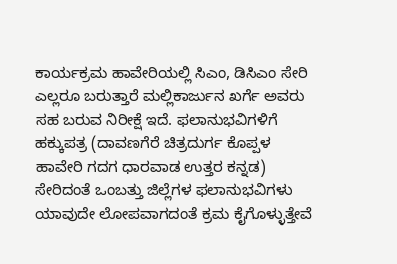ಕಾರ್ಯಕ್ರಮ ಹಾವೇರಿಯಲ್ಲಿ ಸಿಎಂ, ಡಿಸಿಎಂ ಸೇರಿ ಎಲ್ಲರೂ ಬರುತ್ತಾರೆ ಮಲ್ಲಿಕಾರ್ಜುನ ಖರ್ಗೆ ಅವರು ಸಹ ಬರುವ ನಿರೀಕ್ಷೆ ಇದೆ. ಫಲಾನುಭವಿಗಳಿಗೆ ಹಕ್ಕುಪತ್ರ (ದಾವಣಗೆರೆ ಚಿತ್ರದುರ್ಗ ಕೊಪ್ಪಳ ಹಾವೇರಿ ಗದಗ ಧಾರವಾಡ ಉತ್ತರ ಕನ್ನಡ) ಸೇರಿದಂತೆ ಒಂಬತ್ತು ಜಿಲ್ಲೆಗಳ ಫಲಾನುಭವಿಗಳು ಯಾವುದೇ ಲೋಪವಾಗದಂತೆ ಕ್ರಮ ಕೈಗೊಳ್ಳುತ್ತೇವೆ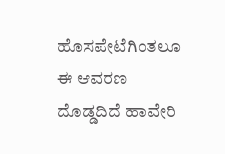ಹೊಸಪೇಟೆಗಿಂತಲೂ ಈ ಆವರಣ ದೊಡ್ಡದಿದೆ ಹಾವೇರಿ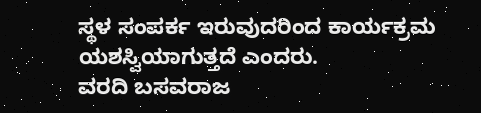ಸ್ಥಳ ಸಂಪರ್ಕ ಇರುವುದರಿಂದ ಕಾರ್ಯಕ್ರಮ ಯಶಸ್ವಿಯಾಗುತ್ತದೆ ಎಂದರು.
ವರದಿ ಬಸವರಾಜ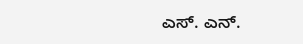ಎಸ್. ಎನ್.